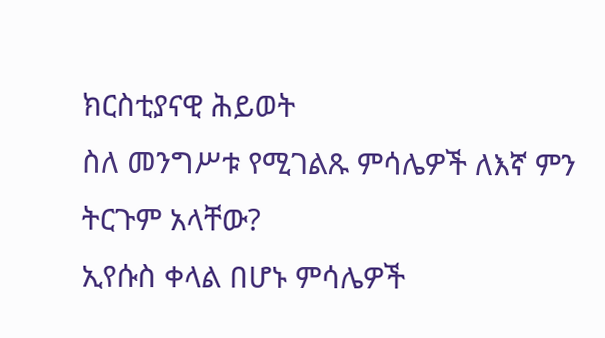ክርስቲያናዊ ሕይወት
ስለ መንግሥቱ የሚገልጹ ምሳሌዎች ለእኛ ምን ትርጉም አላቸው?
ኢየሱስ ቀላል በሆኑ ምሳሌዎች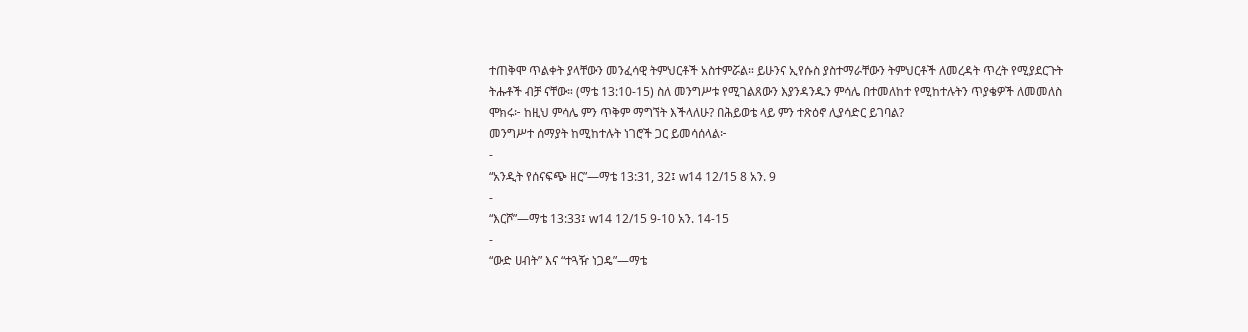ተጠቅሞ ጥልቀት ያላቸውን መንፈሳዊ ትምህርቶች አስተምሯል። ይሁንና ኢየሱስ ያስተማራቸውን ትምህርቶች ለመረዳት ጥረት የሚያደርጉት ትሑቶች ብቻ ናቸው። (ማቴ 13:10-15) ስለ መንግሥቱ የሚገልጸውን እያንዳንዱን ምሳሌ በተመለከተ የሚከተሉትን ጥያቄዎች ለመመለስ ሞክሩ፦ ከዚህ ምሳሌ ምን ጥቅም ማግኘት እችላለሁ? በሕይወቴ ላይ ምን ተጽዕኖ ሊያሳድር ይገባል?
መንግሥተ ሰማያት ከሚከተሉት ነገሮች ጋር ይመሳሰላል፦
-
“አንዲት የሰናፍጭ ዘር”—ማቴ 13:31, 32፤ w14 12/15 8 አን. 9
-
“እርሾ”—ማቴ 13:33፤ w14 12/15 9-10 አን. 14-15
-
“ውድ ሀብት” እና “ተጓዥ ነጋዴ”—ማቴ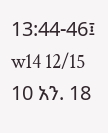13:44-46፤ w14 12/15 10 አን. 18